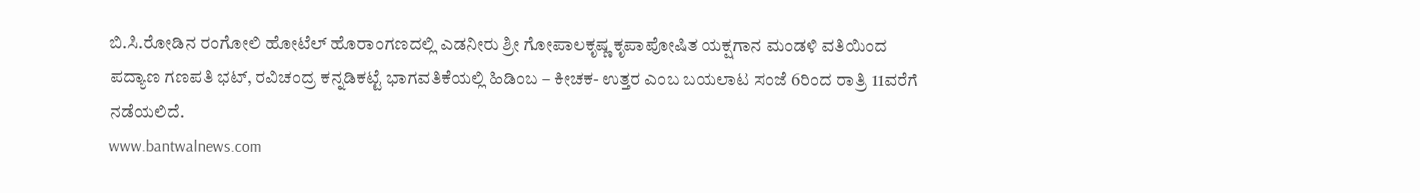ಬಿ.ಸಿ.ರೋಡಿನ ರಂಗೋಲಿ ಹೋಟೆಲ್ ಹೊರಾಂಗಣದಲ್ಲಿ ಎಡನೀರು ಶ್ರೀ ಗೋಪಾಲಕೃಷ್ಣ ಕೃಪಾಪೋಷಿತ ಯಕ್ಷಗಾನ ಮಂಡಳಿ ವತಿಯಿಂದ ಪದ್ಯಾಣ ಗಣಪತಿ ಭಟ್, ರವಿಚಂದ್ರ ಕನ್ನಡಿಕಟ್ಟೆ ಭಾಗವತಿಕೆಯಲ್ಲಿ ಹಿಡಿಂಬ – ಕೀಚಕ- ಉತ್ತರ ಎಂಬ ಬಯಲಾಟ ಸಂಜೆ 6ರಿಂದ ರಾತ್ರಿ 11ವರೆಗೆ ನಡೆಯಲಿದೆ.
www.bantwalnews.com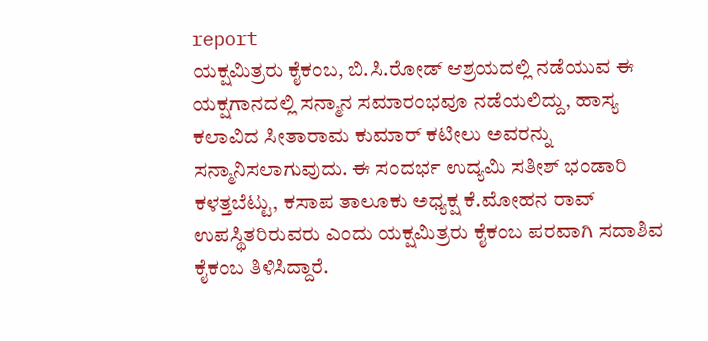report
ಯಕ್ಷಮಿತ್ರರು ಕೈಕಂಬ, ಬಿ.ಸಿ.ರೋಡ್ ಆಶ್ರಯದಲ್ಲಿ ನಡೆಯುವ ಈ ಯಕ್ಷಗಾನದಲ್ಲಿ ಸನ್ಮಾನ ಸಮಾರಂಭವೂ ನಡೆಯಲಿದ್ದು, ಹಾಸ್ಯ ಕಲಾವಿದ ಸೀತಾರಾಮ ಕುಮಾರ್ ಕಟೀಲು ಅವರನ್ನು ಸನ್ಮಾನಿಸಲಾಗುವುದು. ಈ ಸಂದರ್ಭ ಉದ್ಯಮಿ ಸತೀಶ್ ಭಂಡಾರಿ ಕಳತ್ತಬೆಟ್ಟು, ಕಸಾಪ ತಾಲೂಕು ಅಧ್ಯಕ್ಷ ಕೆ.ಮೋಹನ ರಾವ್ ಉಪಸ್ಥಿತರಿರುವರು ಎಂದು ಯಕ್ಷಮಿತ್ರರು ಕೈಕಂಬ ಪರವಾಗಿ ಸದಾಶಿವ ಕೈಕಂಬ ತಿಳಿಸಿದ್ದಾರೆ.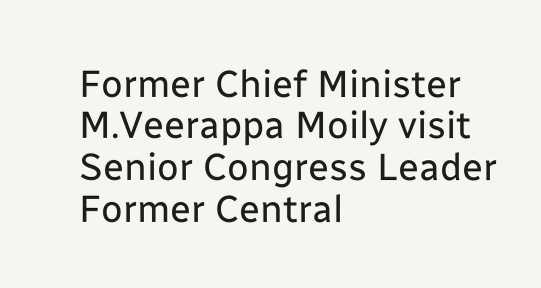Former Chief Minister M.Veerappa Moily visit Senior Congress Leader Former Central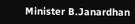Minister B.Janardhan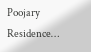Poojary Residence…